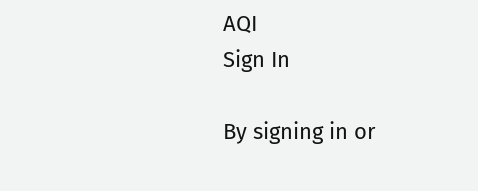AQI
Sign In

By signing in or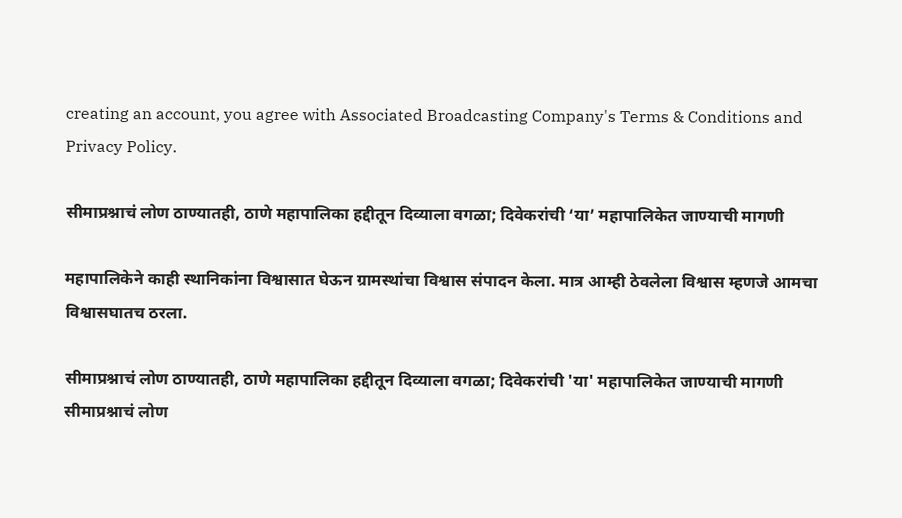creating an account, you agree with Associated Broadcasting Company's Terms & Conditions and Privacy Policy.

सीमाप्रश्नाचं लोण ठाण्यातही, ठाणे महापालिका हद्दीतून दिव्याला वगळा; दिवेकरांची ‘या’ महापालिकेत जाण्याची मागणी

महापालिकेने काही स्थानिकांना विश्वासात घेऊन ग्रामस्थांचा विश्वास संपादन केला. मात्र आम्ही ठेवलेला विश्वास म्हणजे आमचा विश्वासघातच ठरला.

सीमाप्रश्नाचं लोण ठाण्यातही, ठाणे महापालिका हद्दीतून दिव्याला वगळा; दिवेकरांची 'या' महापालिकेत जाण्याची मागणी
सीमाप्रश्नाचं लोण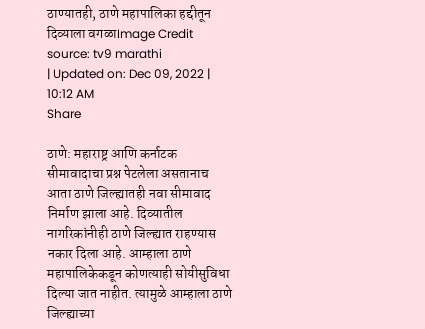ठाण्यातही, ठाणे महापालिका हद्दीतून दिव्याला वगळाImage Credit source: tv9 marathi
| Updated on: Dec 09, 2022 | 10:12 AM
Share

ठाणे: महाराष्ट्र आणि कर्नाटक सीमावादाचा प्रश्न पेटलेला असतानाच आता ठाणे जिल्ह्यातही नवा सीमावाद निर्माण झाला आहे. दिव्यातील नागरिकांनीही ठाणे जिल्ह्यात राहण्यास नकार दिला आहे. आम्हाला ठाणे महापालिकेकडून कोणत्याही सोयीसुविधा दिल्या जात नाहीत. त्यामुळे आम्हाला ठाणे जिल्ह्याच्या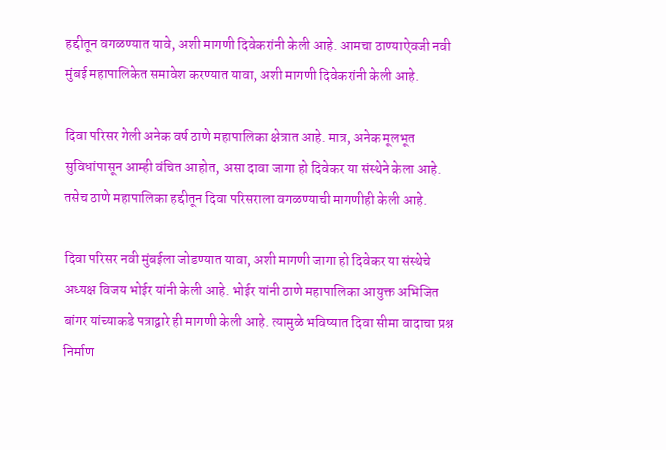हद्दीतून वगळण्यात यावे, अशी मागणी दिवेकरांनी केली आहे. आमचा ठाण्याऐवजी नवी मुंबई महापालिकेत समावेश करण्यात यावा, अशी मागणी दिवेकरांनी केली आहे.

दिवा परिसर गेली अनेक वर्ष ठाणे महापालिका क्षेत्रात आहे. मात्र, अनेक मूलभूत सुविधांपासून आम्ही वंचित आहोत, असा दावा जागा हो दिवेकर या संस्थेने केला आहे. तसेच ठाणे महापालिका हद्दीतून दिवा परिसराला वगळण्याची मागणीही केली आहे.

दिवा परिसर नवी मुंबईला जोडण्यात यावा, अशी मागणी जागा हो दिवेकर या संस्थेचे अध्यक्ष विजय भोईर यांनी केली आहे. भोईर यांनी ठाणे महापालिका आयुक्त अभिजित बांगर यांच्याकडे पत्राद्वारे ही मागणी केली आहे. त्यामुळे भविष्यात दिवा सीमा वादाचा प्रश्न निर्माण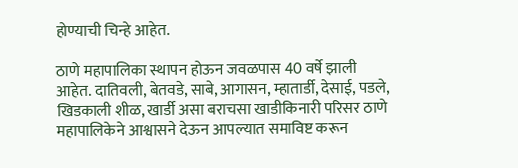होण्याची चिन्हे आहेत.

ठाणे महापालिका स्थापन होऊन जवळपास 40 वर्षे झाली आहेत. दातिवली, बेतवडे, साबे, आगासन, म्हातार्डी, देसाई, पडले, खिडकाली शीळ, खार्डी असा बराचसा खाडीकिनारी परिसर ठाणे महापालिकेने आश्वासने देऊन आपल्यात समाविष्ट करून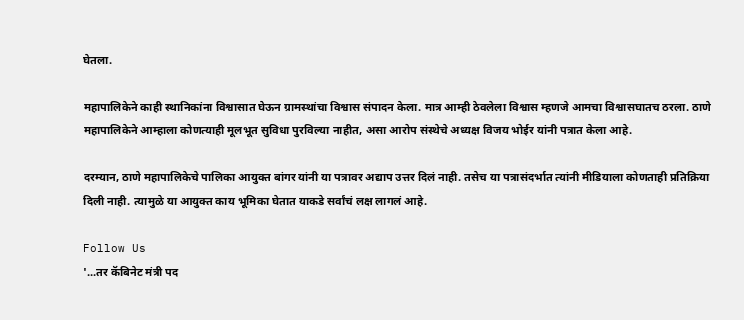घेतला.

महापालिकेने काही स्थानिकांना विश्वासात घेऊन ग्रामस्थांचा विश्वास संपादन केला. मात्र आम्ही ठेवलेला विश्वास म्हणजे आमचा विश्वासघातच ठरला. ठाणे महापालिकेने आम्हाला कोणत्याही मूलभूत सुविधा पुरविल्या नाहीत, असा आरोप संस्थेचे अध्यक्ष विजय भोईर यांनी पत्रात केला आहे.

दरम्यान, ठाणे महापालिकेचे पालिका आयुक्त बांगर यांनी या पत्रावर अद्याप उत्तर दिलं नाही. तसेच या पत्रासंदर्भात त्यांनी मीडियाला कोणताही प्रतिक्रिया दिली नाही. त्यामुळे या आयुक्त काय भूमिका घेतात याकडे सर्वांचं लक्ष लागलं आहे.

Follow Us
'...तर कॅबिनेट मंत्री पद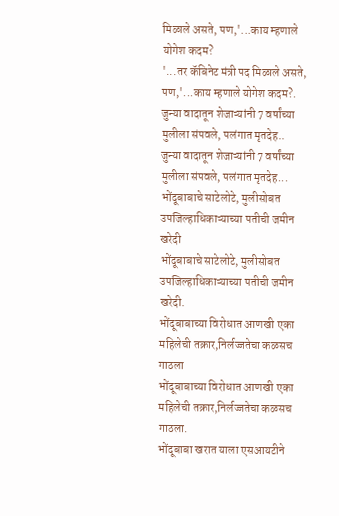मिळाले असते, पण,'...काय म्हणाले योगेश कदम?
'...तर कॅबिनेट मंत्री पद मिळाले असते, पण,'...काय म्हणाले योगेश कदम?.
जुन्या वादातून शेजाऱ्यांनी 7 वर्षांच्या मुलीला संपवले, पलंगात मृतदेह..
जुन्या वादातून शेजाऱ्यांनी 7 वर्षांच्या मुलीला संपवले, पलंगात मृतदेह...
भोंदूबाबाचे साटेलोटे, मुलीसोबत उपजिल्हाधिकाऱ्याच्या पतीची जमीन खरेदी
भोंदूबाबाचे साटेलोटे, मुलीसोबत उपजिल्हाधिकाऱ्याच्या पतीची जमीन खरेदी.
भोंदूबाबाच्या विरोधात आणखी एका महिलेची तक्रार,निर्लज्जतेचा कळसच गाठला
भोंदूबाबाच्या विरोधात आणखी एका महिलेची तक्रार,निर्लज्जतेचा कळसच गाठला.
भोंदूबाबा खरात याला एसआयटीने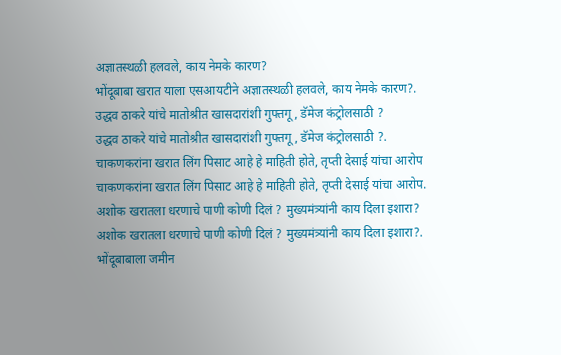अज्ञातस्थळी हलवले, काय नेमके कारण?
भोंदूबाबा खरात याला एसआयटीने अज्ञातस्थळी हलवले, काय नेमके कारण?.
उद्धव ठाकरे यांचे मातोश्रीत खासदारांशी गुफ्तगू , डॅमेज कंट्रोलसाठी ?
उद्धव ठाकरे यांचे मातोश्रीत खासदारांशी गुफ्तगू , डॅमेज कंट्रोलसाठी ?.
चाकणकरांना खरात लिंग पिसाट आहे हे माहिती होते, तृप्ती देसाई यांचा आरोप
चाकणकरांना खरात लिंग पिसाट आहे हे माहिती होते, तृप्ती देसाई यांचा आरोप.
अशोक खरातला धरणाचे पाणी कोणी दिलं ? मुख्यमंत्र्यांनी काय दिला इशारा?
अशोक खरातला धरणाचे पाणी कोणी दिलं ? मुख्यमंत्र्यांनी काय दिला इशारा?.
भोंदूबाबाला जमीन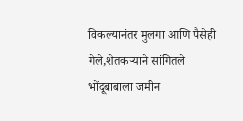विकल्यानंतर मुलगा आणि पैसेही गेले,शेतकऱ्याने सांगितले
भोंदूबाबाला जमीन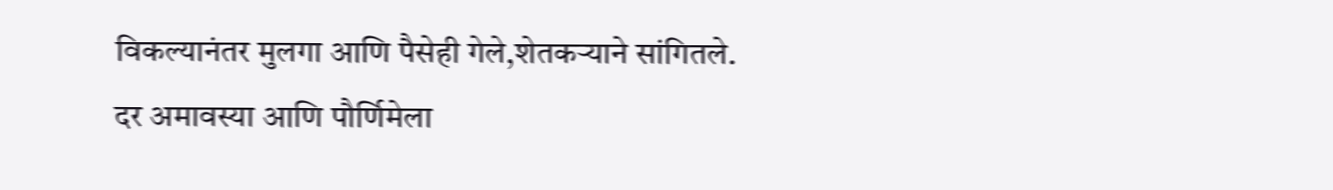विकल्यानंतर मुलगा आणि पैसेही गेले,शेतकऱ्याने सांगितले.
दर अमावस्या आणि पौर्णिमेला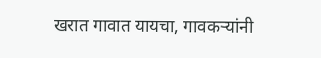खरात गावात यायचा, गावकऱ्यांनी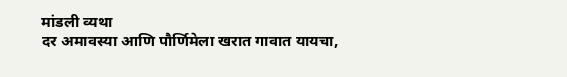मांडली व्यथा
दर अमावस्या आणि पौर्णिमेला खरात गावात यायचा,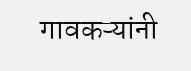गावकऱ्यांनी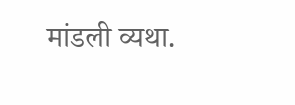मांडली व्यथा.